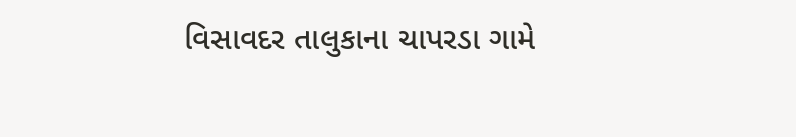વિસાવદર તાલુકાના ચાપરડા ગામે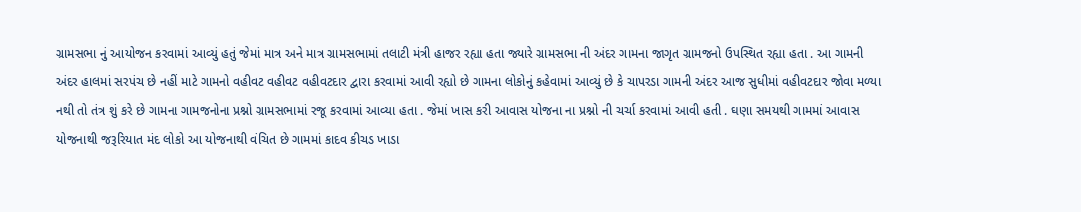ગ્રામસભા નું આયોજન કરવામાં આવ્યું હતું જેમાં માત્ર અને માત્ર ગ્રામસભામાં તલાટી મંત્રી હાજર રહ્યા હતા જ્યારે ગ્રામસભા ની અંદર ગામના જાગૃત ગ્રામજનો ઉપસ્થિત રહ્યા હતા . આ ગામની અંદર હાલમાં સરપંચ છે નહીં માટે ગામનો વહીવટ વહીવટ વહીવટદાર દ્વારા કરવામાં આવી રહ્યો છે ગામના લોકોનું કહેવામાં આવ્યું છે કે ચાપરડા ગામની અંદર આજ સુધીમાં વહીવટદાર જોવા મળ્યા નથી તો તંત્ર શું કરે છે ગામના ગામજનોના પ્રશ્નો ગ્રામસભામાં રજૂ કરવામાં આવ્યા હતા . જેમાં ખાસ કરી આવાસ યોજના ના પ્રશ્નો ની ચર્ચા કરવામાં આવી હતી . ઘણા સમયથી ગામમાં આવાસ યોજનાથી જરૂરિયાત મંદ લોકો આ યોજનાથી વંચિત છે ગામમાં કાદવ કીચડ ખાડા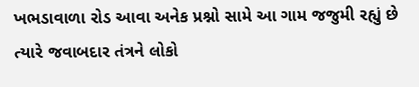ખભડાવાળા રોડ આવા અનેક પ્રશ્નો સામે આ ગામ જજુમી રહ્યું છે ત્યારે જવાબદાર તંત્રને લોકો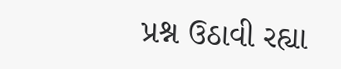પ્રશ્ન ઉઠાવી રહ્યા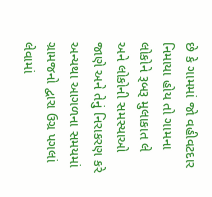છે કે ગામમાં જો વહીવટદાર નિમાયા હોય તો ગામના લોકોને રૂબરૂ મુલાકાત લે અને લોકોની સમસ્યાઓ જાણે અને તેનું નિરાકરણ કરે અન્યથા આગળના સમયમાં ગ્રામજનો દ્વારા ઉગ્ર પગલાં લેવામાં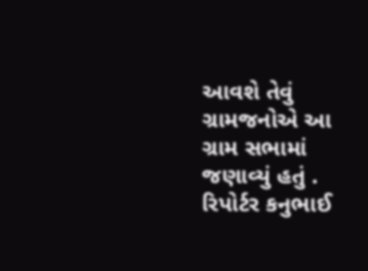આવશે તેવું ગ્રામજનોએ આ ગ્રામ સભામાં જણાવ્યું હતું . રિપોર્ટર કનુભાઈ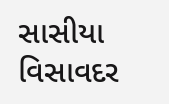સાસીયા વિસાવદર